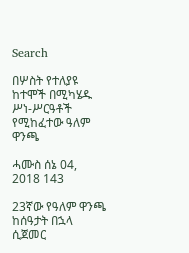Search

በሦስት የተለያዩ ከተሞች በሚካሄዱ ሥነ-ሥርዓቶች የሚከፈተው ዓለም ዋንጫ

ሓሙስ ሰኔ 04, 2018 143

23ኛው የዓለም ዋንጫ ከሰዓታት በኋላ ሲጀመር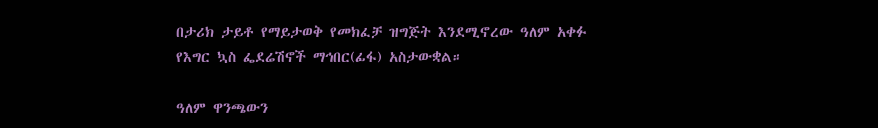በታሪክ ታይቶ የማይታወቅ የመክፈቻ ዝግጅት እንደሚኖረው ዓለም አቀፉ የእግር ኳስ ፌደሬሽኖች ማኅበር(ፊፋ) አስታውቋል።

ዓለም ዋንጫውን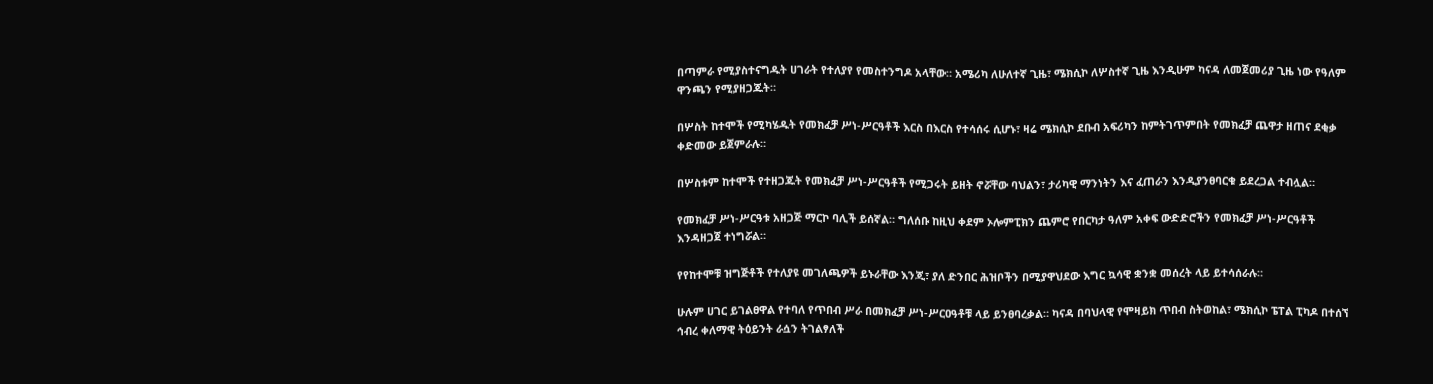በጣምራ የሚያስተናግዱት ሀገራት የተለያየ የመስተንግዶ አላቸው። አሜሪካ ለሁለተኛ ጊዜ፣ ሜክሲኮ ለሦስተኛ ጊዜ እንዲሁም ካናዳ ለመጀመሪያ ጊዜ ነው የዓለም ዋንጫን የሚያዘጋጁት።

በሦስት ከተሞች የሚካሄዱት የመክፈቻ ሥነ-ሥርዓቶች እርስ በእርስ የተሳሰሩ ሲሆኑ፣ ዛሬ ሜክሲኮ ደቡብ አፍሪካን ከምትገጥምበት የመክፈቻ ጨዋታ ዘጠና ደቂቃ ቀድመው ይጀምራሉ።

በሦስቱም ከተሞች የተዘጋጁት የመክፈቻ ሥነ-ሥርዓቶች የሚጋሩት ይዘት ኖሯቸው ባህልን፣ ታሪካዊ ማንነትን እና ፈጠራን እንዲያንፀባርቁ ይደረጋል ተብሏል።

የመክፈቻ ሥነ-ሥርዓቱ አዘጋጅ ማርኮ ባሊች ይሰኛል። ግለሰቡ ከዚህ ቀደም ኦሎምፒክን ጨምሮ የበርካታ ዓለም አቀፍ ውድድሮችን የመክፈቻ ሥነ-ሥርዓቶች እንዳዘጋጀ ተነግሯል።

የየከተሞቹ ዝግጅቶች የተለያዩ መገለጫዎች ይኑራቸው እንጂ፣ ያለ ድንበር ሕዝቦችን በሚያዋህደው እግር ኳሳዊ ቋንቋ መሰረት ላይ ይተሳሰራሉ።

ሁሉም ሀገር ይገልፀዋል የተባለ የጥበብ ሥራ በመክፈቻ ሥነ-ሥርዐዓቶቹ ላይ ይንፀባረቃል። ካናዳ በባህላዊ የሞዛይክ ጥበብ ስትወከል፣ ሜክሲኮ ፔፐል ፒካዶ በተሰኘ ኅብረ ቀለማዊ ትዕይንት ራሷን ትገልፃለች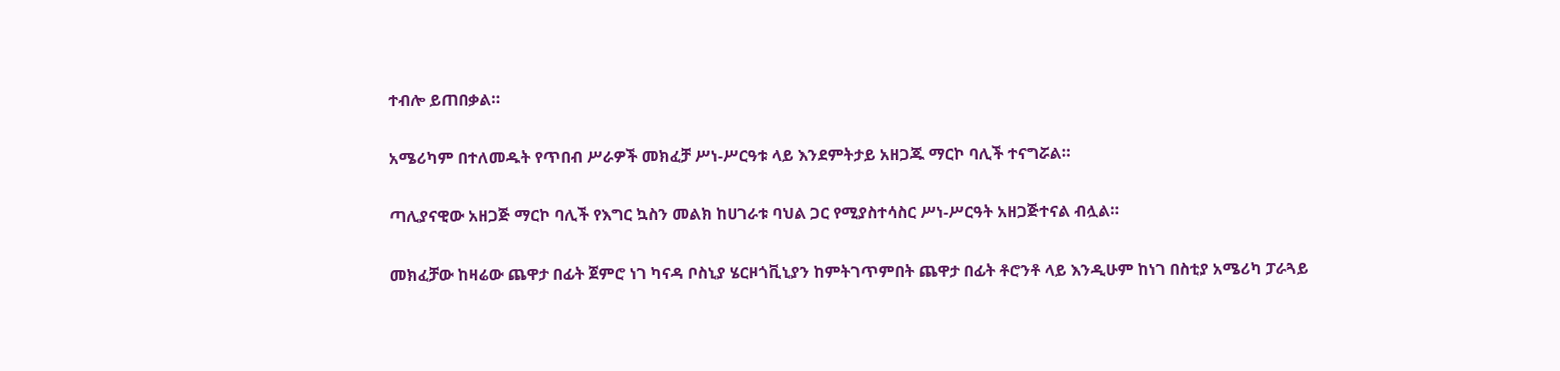ተብሎ ይጠበቃል።

አሜሪካም በተለመዱት የጥበብ ሥራዎች መክፈቻ ሥነ-ሥርዓቱ ላይ እንደምትታይ አዘጋጁ ማርኮ ባሊች ተናግሯል።

ጣሊያናዊው አዘጋጅ ማርኮ ባሊች የእግር ኳስን መልክ ከሀገራቱ ባህል ጋር የሚያስተሳስር ሥነ-ሥርዓት አዘጋጅተናል ብሏል።

መክፈቻው ከዛሬው ጨዋታ በፊት ጀምሮ ነገ ካናዳ ቦስኒያ ሄርዞጎቪኒያን ከምትገጥምበት ጨዋታ በፊት ቶሮንቶ ላይ እንዲሁም ከነገ በስቲያ አሜሪካ ፓራጓይ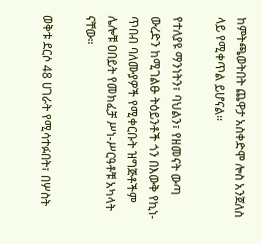ከምትጫወትበት ጨዋታ አስቀድሞ ሎስ አንጀለስ ላይ የሚቀጥል ይሆናል።

የተለያዩ ማንነትን፣ ባህልን፣ የዘመናት ውጣ ውረድን ከሚገልፁ ትዕይንቶች ጎን በእውቅ የኪነ-ጥበብ ባለሙያዎች የሚቀርቡት ዝግጅቶችም ሌሎቹ ዐበይት የመክፈቻ ሥነ-ሥርዓቶቹ አካላት ናቸው።

ወቅቱ ደርሶ 48 ሀገራት የሚሳተፉበት፣ በሦስት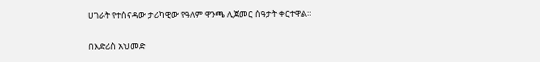ሀገራት የተሰናዳው ታሪካዊው የዓለም ዋንጫ ሊጀመር ሰዓታት ቀርተዋል።

በእድሪስ አህመድ